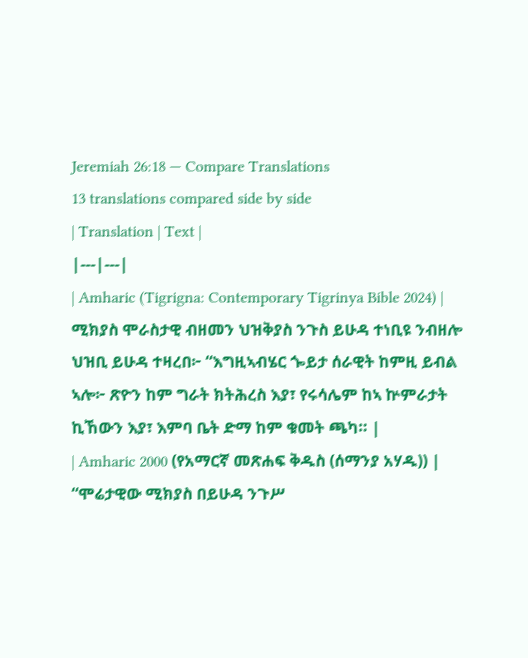Jeremiah 26:18 — Compare Translations
13 translations compared side by side
| Translation | Text |
|---|---|
| Amharic (Tigrigna: Contemporary Tigrinya Bible 2024) | ሚክያስ ሞራስታዊ ብዘመን ህዝቅያስ ንጉስ ይሁዳ ተነቢዩ ንብዘሎ ህዝቢ ይሁዳ ተዛረበ፦ “እግዚኣብሄር ጐይታ ሰራዊት ከምዚ ይብል ኣሎ፦ ጽዮን ከም ግራት ክትሕረስ እያ፣ የሩሳሌም ከኣ ኵምራታት ኪኸውን እያ፣ እምባ ቤት ድማ ከም ቁመት ጫካ። |
| Amharic 2000 (የአማርኛ መጽሐፍ ቅዱስ (ሰማንያ አሃዱ)) | “ሞሬታዊው ሚክያስ በይሁዳ ንጉሥ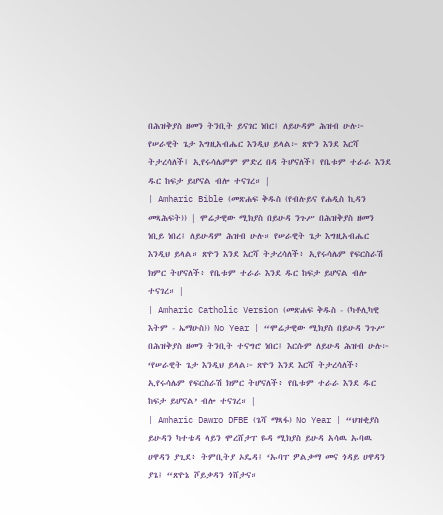በሕዝቅያስ ዘመን ትንቢት ይናገር ነበር፤ ለይሁዳም ሕዝብ ሁሉ፦ የሠራዊት ጌታ እግዚአብሔር እንዲህ ይላል፦ ጽዮን እንደ እርሻ ትታረሳለች፤ ኢየሩሳሌምም ምድረ በዳ ትሆናለች፤ የቤቱም ተራራ እንደ ዱር ከፍታ ይሆናል ብሎ ተናገረ። |
| Amharic Bible (መጽሐፍ ቅዱስ (የብሉይና የሐዲስ ኪዳን መጻሕፍት)) | ሞሬታዊው ሚክያስ በይሁዳ ንጉሥ በሕዝቅያስ ዘመን ነቢይ ነበረ፤ ለይሁዳም ሕዝብ ሁሉ። የሠራዊት ጌታ እግዚአብሔር እንዲህ ይላል። ጽዮን እንደ እርሻ ትታረሳለች፥ ኢየሩሳሌም የፍርስራሽ ክምር ትሆናለች፥ የቤቱም ተራራ እንደ ዱር ከፍታ ይሆናል ብሎ ተናገረ። |
| Amharic Catholic Version (መጽሐፍ ቅዱስ - (ካቶሊካዊ እትም - ኤማሁስ)) No Year | “ሞሬታዊው ሚክያስ በይሁዳ ንጉሥ በሕዝቅያስ ዘመን ትንቢት ተናግሮ ነበር፤ እርሱም ለይሁዳ ሕዝብ ሁሉ፦ ‘የሠራዊት ጌታ እንዲህ ይላል፦ ጽዮን እንደ እርሻ ትታረሳለች፥ ኢየሩሳሌም የፍርስራሽ ክምር ትሆናለች፥ የቤቱም ተራራ እንደ ዱር ከፍታ ይሆናል’ ብሎ ተናገረ። |
| Amharic Dawro DFBE (ጌሻ ማጻፋ) No Year | “ህዝቂያስ ይሁዳን ካተቴዳ ላይን ሞረሸታፐ ዬዳ ሚክያስ ይሁዳ አሳዉ ኡባዉ ሀዋዳን ያጊደ፥ ትምቢትያ ኦዴዳ፤ ‘ኡባፐ ዎልቃማ መና ጎዳይ ሀዋዳን ያጌ፤ “ጽዮኔ ሾይቃዳን ጎሸታና።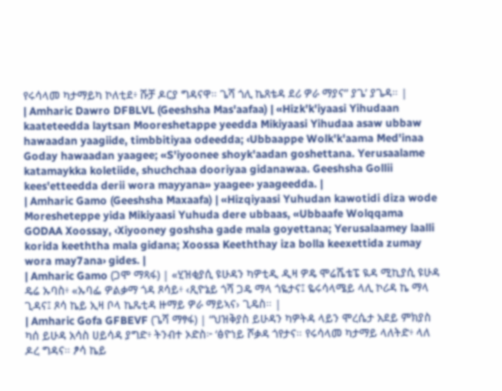የሩሳላመ ካታማይካ ኮለቲደ፥ ሹቻ ዶርያ ግዳናዋ። ጌሻ ጎሊ ኬጸቴዳ ደሪ ዎራ ማያና” ያጌ’ ያጌዳ። |
| Amharic Dawro DFBLVL (Geeshsha Mas'aafaa) | «Hizk'k'iyaasi Yihudaan kaateteedda laytsan Mooreshetappe yeedda Mikiyaasi Yihudaa asaw ubbaw hawaadan yaagiide, timbbitiyaa odeedda; ‹Ubbaappe Wolk'k'aama Med'inaa Goday hawaadan yaagee; «S'iyoonee shoyk'aadan goshettana. Yerusaalame katamaykka koletiide, shuchchaa dooriyaa gidanawaa. Geeshsha Gollii kees'etteedda derii wora mayyana» yaagee› yaageedda. |
| Amharic Gamo (Geeshsha Maxaafa) | «Hizqiyaasi Yuhudan kawotidi diza wode Moresheteppe yida Mikiyaasi Yuhuda dere ubbaas, «Ubbaafe Wolqqama GODAA Xoossay, ‹Xiyooney goshsha gade mala goyettana; Yerusalaamey laalli korida keeththa mala gidana; Xoossa Keeththay iza bolla keexettida zumay wora may7ana› gides. |
| Amharic Gamo (ጋሞ ማጻፋ) | «ሂዝቂያሲ ዩሁዳን ካዎቲዲ ዲዛ ዎዴ ሞሬሼቴፔ ዪዳ ሚኪያሲ ዩሁዳ ዴሬ ኡባስ፥ «ኡባፌ ዎልቃማ ጎዳ ጾሳይ፥ ‹ጺዮኔይ ጎሻ ጋዴ ማላ ጎዬታና፤ ዬሩሳላሜይ ላሊ ኮሪዳ ኬ ማላ ጊዳና፤ ጾሳ ኬይ ኢዛ ቦላ ኬጼቲዳ ዙማይ ዎራ ማይኣና› ጊዴስ። |
| Amharic Gofa GFBEVF (ጌሻ ማፃፋ) | “ህዝቅያስ ይሁዳን ካዎትዳ ላይን ሞረሴታ አደይ ምክያስ ካሰ ይሁዳ አሳስ ሀይሳዳ ያግድ፥ ትንብተ ኦድስ፦ ‘ፅዮነይ ሾቃዳ ጎየታና። የሩሳላመ ካታማይ ላለትድ፥ ላለ ዶረ ግዳና። ፆሳ ኬይ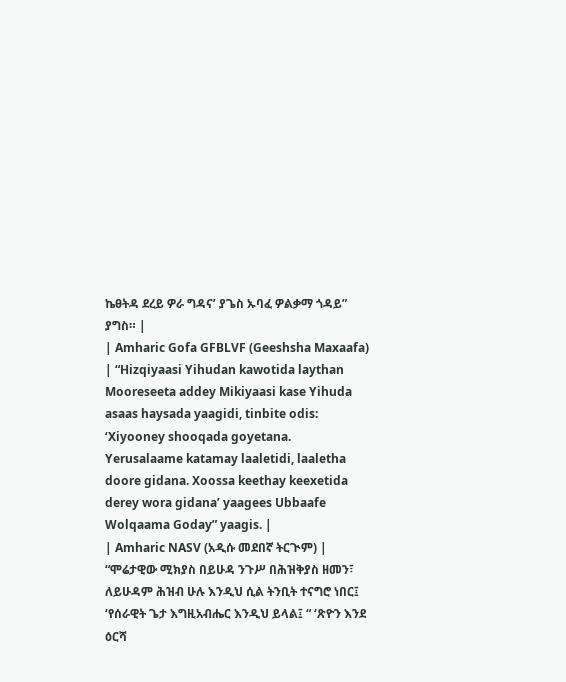ኬፀትዳ ደረይ ዎራ ግዳና’ ያጌስ ኡባፈ ዎልቃማ ጎዳይ” ያግስ። |
| Amharic Gofa GFBLVF (Geeshsha Maxaafa) | “Hizqiyaasi Yihudan kawotida laythan Mooreseeta addey Mikiyaasi kase Yihuda asaas haysada yaagidi, tinbite odis: ‘Xiyooney shooqada goyetana. Yerusalaame katamay laaletidi, laaletha doore gidana. Xoossa keethay keexetida derey wora gidana’ yaagees Ubbaafe Wolqaama Goday” yaagis. |
| Amharic NASV (አዲሱ መደበኛ ትርጒም) | “ሞሬታዊው ሚክያስ በይሁዳ ንጉሥ በሕዝቅያስ ዘመን፣ ለይሁዳም ሕዝብ ሁሉ እንዲህ ሲል ትንቢት ተናግሮ ነበር፤ ‘የሰራዊት ጌታ እግዚአብሔር እንዲህ ይላል፤ “ ‘ጽዮን እንደ ዕርሻ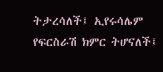ትታረሳለች፤ ኢየሩሳሌም የፍርስራሽ ክምር ትሆናለች፤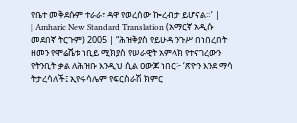የቤተ መቅደሱም ተራራ፣ ዳዋ የወረሰው ኰረብታ ይሆናል።’ |
| Amharic New Standard Translation (አማርኛ አዲሱ መደበኛ ትርጉም) 2005 | “ሕዝቅያስ የይሁዳ ንጉሥ በነበረበት ዘመን የሞሬሼቱ ነቢይ ሚክያስ የሠራዊት አምላክ የተናገረውን የትንቢት ቃል ለሕዝቡ እንዲህ ሲል ዐውጆ ነበር፦ ‘ጽዮን እንደ ማሳ ትታረሳለች፤ ኢየሩሳሌም የፍርስራሽ ክምር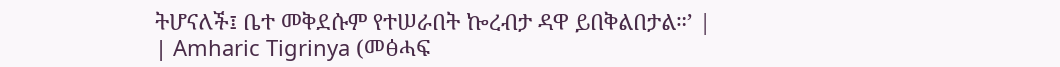ትሆናለች፤ ቤተ መቅደሱም የተሠራበት ኰረብታ ዳዋ ይበቅልበታል።’ |
| Amharic Tigrinya (መፅሓፍ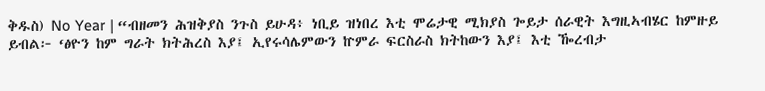ቅዱስ) No Year | “ብዘመን ሕዝቅያስ ንጉስ ይሁዳ፥ ነቢይ ዝነበረ እቲ ሞሬታዊ ሚክያስ ጐይታ ሰራዊት እግዚኣብሄር ከምዙይ ይብል፦ ‘ፅዮን ከም ግራት ክትሕረስ እያ፤ ኢየሩሳሌምውን ኵምራ ፍርስራስ ክትከውን እያ፤ እቲ ዀረብታ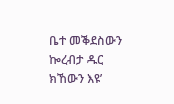ቤተ መቕደስውን ኰረብታ ዱር ክኸውን እዩ’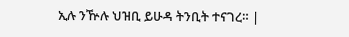ኢሉ ንዅሉ ህዝቢ ይሁዳ ትንቢት ተናገረ። |